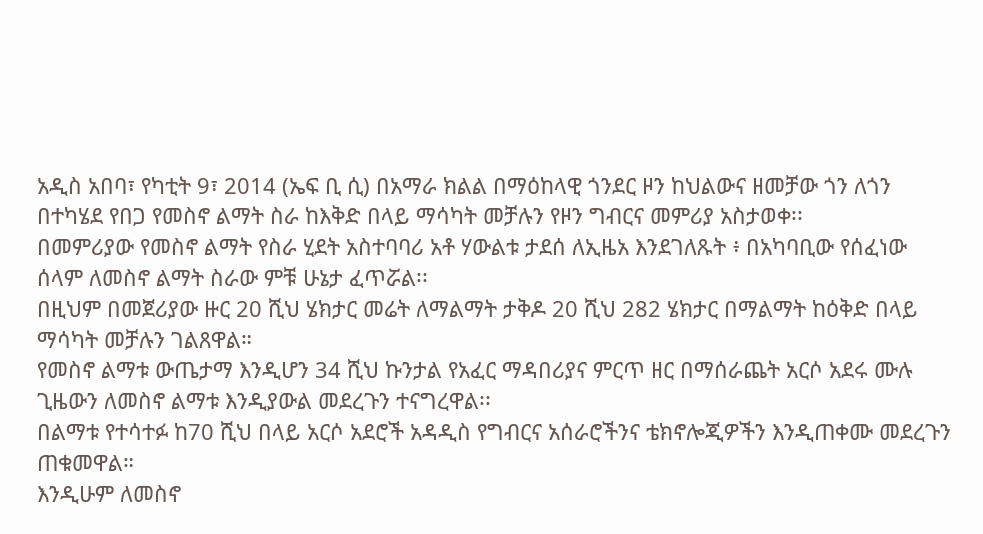አዲስ አበባ፣ የካቲት 9፣ 2014 (ኤፍ ቢ ሲ) በአማራ ክልል በማዕከላዊ ጎንደር ዞን ከህልውና ዘመቻው ጎን ለጎን በተካሄደ የበጋ የመስኖ ልማት ስራ ከእቅድ በላይ ማሳካት መቻሉን የዞን ግብርና መምሪያ አስታወቀ፡፡
በመምሪያው የመስኖ ልማት የስራ ሂደት አስተባባሪ አቶ ሃውልቱ ታደሰ ለኢዜአ እንደገለጹት ፥ በአካባቢው የሰፈነው ሰላም ለመስኖ ልማት ስራው ምቹ ሁኔታ ፈጥሯል፡፡
በዚህም በመጀሪያው ዙር 20 ሺህ ሄክታር መሬት ለማልማት ታቅዶ 20 ሺህ 282 ሄክታር በማልማት ከዕቅድ በላይ ማሳካት መቻሉን ገልጸዋል።
የመስኖ ልማቱ ውጤታማ እንዲሆን 34 ሺህ ኩንታል የአፈር ማዳበሪያና ምርጥ ዘር በማሰራጨት አርሶ አደሩ ሙሉ ጊዜውን ለመስኖ ልማቱ እንዲያውል መደረጉን ተናግረዋል፡፡
በልማቱ የተሳተፉ ከ70 ሺህ በላይ አርሶ አደሮች አዳዲስ የግብርና አሰራሮችንና ቴክኖሎጂዎችን እንዲጠቀሙ መደረጉን ጠቁመዋል።
እንዲሁም ለመስኖ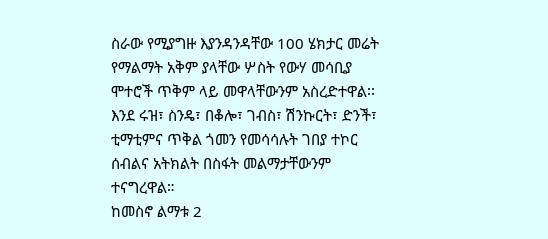ስራው የሚያግዙ እያንዳንዳቸው 100 ሄክታር መሬት የማልማት አቅም ያላቸው ሦስት የውሃ መሳቢያ ሞተሮች ጥቅም ላይ መዋላቸውንም አስረድተዋል፡፡
እንደ ሩዝ፣ ስንዴ፣ በቆሎ፣ ገብስ፣ ሽንኩርት፣ ድንች፣ ቲማቲምና ጥቅል ጎመን የመሳሳሉት ገበያ ተኮር ሰብልና አትክልት በስፋት መልማታቸውንም ተናግረዋል።
ከመስኖ ልማቱ 2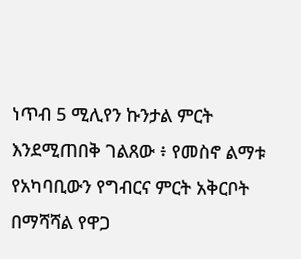ነጥብ 5 ሚሊየን ኩንታል ምርት እንደሚጠበቅ ገልጸው ፥ የመስኖ ልማቱ የአካባቢውን የግብርና ምርት አቅርቦት በማሻሻል የዋጋ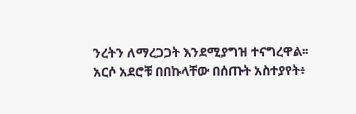ንረትን ለማረጋጋት እንደሚያግዝ ተናግረዋል፡፡
አርሶ አደሮቹ በበኩላቸው በሰጡት አስተያየት፥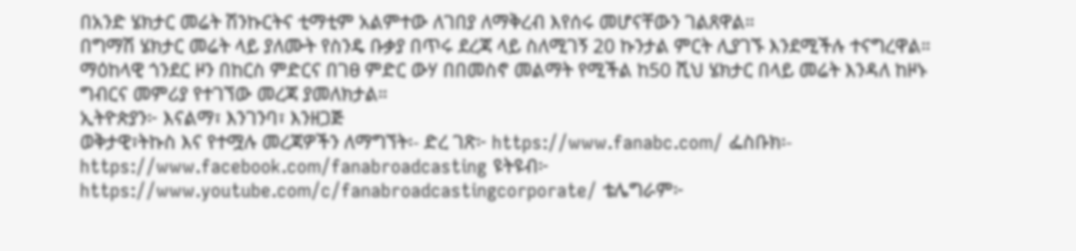በአንድ ሄክታር መሬት ሽንኩርትና ቲማቲም አልምተው ለገበያ ለማቅረብ እየሰሩ መሆናቸውን ገልጸዋል።
በግማሽ ሄክታር መሬት ላይ ያለሙት የስንዴ ቡቃያ በጥሩ ደረጃ ላይ ስለሚገኝ 20 ኩንታል ምርት ሊያገኙ እንደሚችሉ ተናግረዋል።
ማዕከላዊ ጎንደር ዞን በከርስ ምድርና በገፀ ምድር ውሃ በበመስኖ መልማት የሚችል ከ50 ሺህ ሄክታር በላይ መሬት እንዳለ ከዞኑ ግብርና መምሪያ የተገኘው መረጃ ያመለክታል።
ኢትዮጵያን፦ እናልማ፣ እንገንባ፣ እንዘጋጅ
ወቅታዊ፣ትኩስ እና የተሟሉ መረጃዎችን ለማግኘት፡- ድረ ገጽ፦ https://www.fanabc.com/ ፌስቡክ፡- https://www.facebook.com/fanabroadcasting ዩትዩብ፦ https://www.youtube.com/c/fanabroadcastingcorporate/ ቴሌግራም፦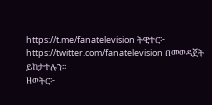https://t.me/fanatelevision ትዊተር፦ https://twitter.com/fanatelevision በመወዳጀት ይከታተሉን፡፡
ዘወትር፦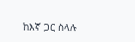ከእኛ ጋር ስላሉ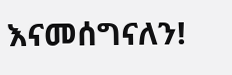እናመሰግናለን!